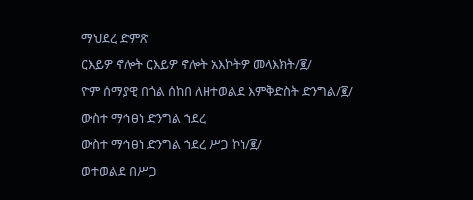ማህደረ ድምጽ
ርእይዎ ኖሎት ርእይዎ ኖሎት አእኮትዎ መላእክት/፪/
ዮም ሰማያዊ በጎል ሰከበ ለዘተወልደ እምቅድስት ድንግል/፪/
ውስተ ማኅፀነ ድንግል ኀደረ
ውስተ ማኅፀነ ድንግል ኀደረ ሥጋ ኮነ/፪/
ወተወልደ በሥጋ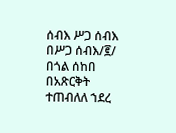ሰብእ ሥጋ ሰብእ በሥጋ ሰብእ/፪/
በጎል ሰከበ በአጽርቅት ተጠብለለ ኀደረ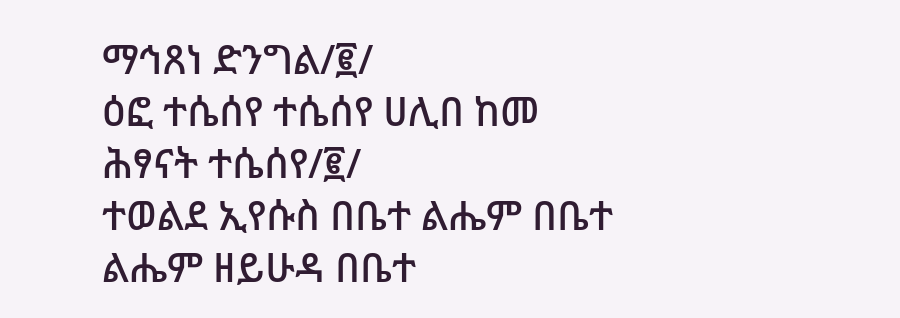ማኅጸነ ድንግል/፪/
ዕፎ ተሴሰየ ተሴሰየ ሀሊበ ከመ ሕፃናት ተሴሰየ/፪/
ተወልደ ኢየሱስ በቤተ ልሔም በቤተ ልሔም ዘይሁዳ በቤተ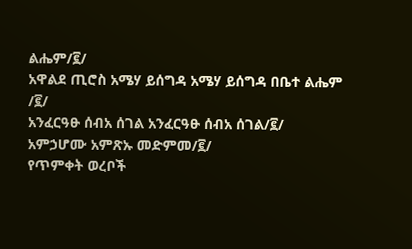ልሔም/፪/
አዋልደ ጢሮስ አሜሃ ይሰግዳ አሜሃ ይሰግዳ በቤተ ልሔም /፪/
አንፈርዓፁ ሰብአ ሰገል አንፈርዓፁ ሰብአ ሰገል/፪/
አምኃሆሙ አምጽኡ መድምመ/፪/
የጥምቀት ወረቦች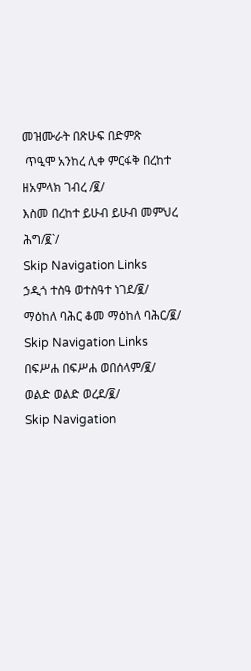መዝሙራት በጽሁፍ በድምጽ
 ጥዒሞ አንከረ ሊቀ ምርፋቅ በረከተ ዘአምላክ ገብረ /፪/
እስመ በረከተ ይሁብ ይሁብ መምህረ ሕግ/፪`/
Skip Navigation Links
ኃዲጎ ተስዓ ወተስዓተ ነገደ/፪/
ማዕከለ ባሕር ቆመ ማዕከለ ባሕር/፪/
Skip Navigation Links
በፍሥሐ በፍሥሐ ወበሰላም/፪/
ወልድ ወልድ ወረደ/፪/
Skip Navigation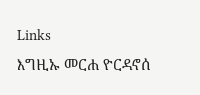Links
እግዚኡ መርሐ ዮርዳኖሰ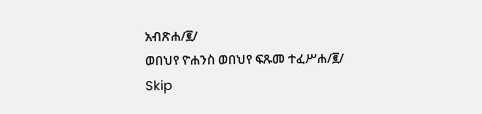አብጽሐ/፪/
ወበህየ ዮሐንስ ወበህየ ፍጹመ ተፈሥሐ/፪/
Skip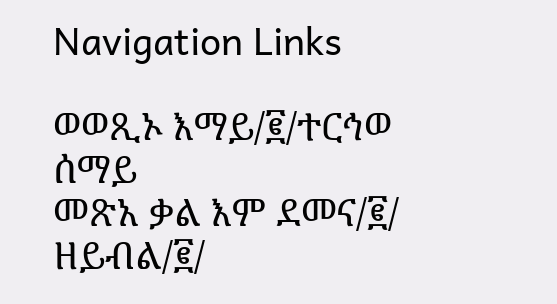Navigation Links

ወወጺኦ እማይ/፪/ተርኅወ ሰማይ
መጽአ ቃል እም ደመና/፪/ ዘይብል/፪/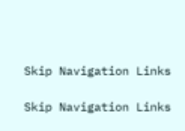Skip Navigation Links

Skip Navigation Links